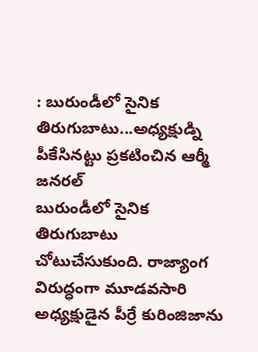: బురుండీలో సైనిక తిరుగుబాటు...అధ్యక్షుడ్ని పీకేసినట్టు ప్రకటించిన ఆర్మీ జనరల్
బురుండీలో సైనిక తిరుగుబాటు చోటుచేసుకుంది. రాజ్యాంగ విరుద్ధంగా మూడవసారి అధ్యక్షుడైన పీర్రే కురింజిజాను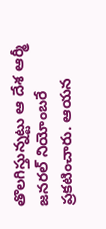తొలగిస్తున్నట్టు ఆ దేశ ఆర్మీ జనరల్ నియోంబరే ప్రకటించారు. ఆయన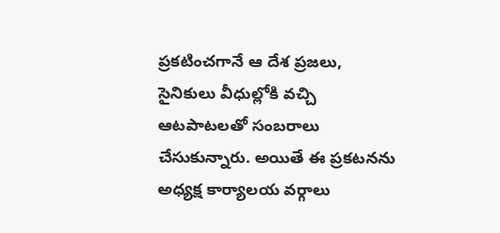ప్రకటించగానే ఆ దేశ ప్రజలు, సైనికులు వీధుల్లోకి వచ్చి ఆటపాటలతో సంబరాలు చేసుకున్నారు. అయితే ఈ ప్రకటనను అధ్యక్ష కార్యాలయ వర్గాలు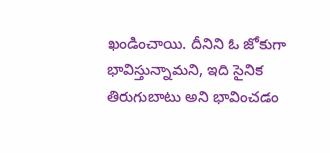ఖండించాయి. దీనిని ఓ జోకుగా భావిస్తున్నామని, ఇది సైనిక తిరుగుబాటు అని భావించడం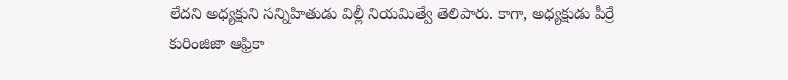లేదని అధ్యక్షుని సన్నిహితుడు విల్లీ నియమిత్వే తెలిపారు. కాగా, అధ్యక్షుడు పీర్రే కురింజిజా ఆఫ్రికా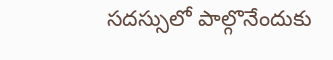సదస్సులో పాల్గొనేందుకు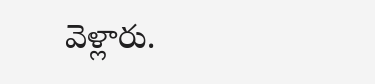వెళ్లారు.